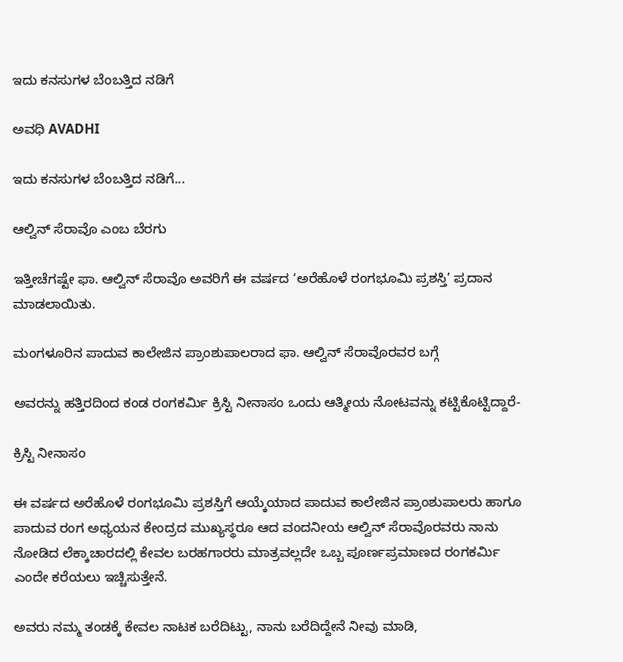ಇದು ಕನಸುಗಳ ಬೆಂಬತ್ತಿದ ನಡಿಗೆ‍

ಅವಧಿ AVADHI

ಇದು ಕನಸುಗಳ ಬೆಂಬತ್ತಿದ ನಡಿಗೆ...

ಆಲ್ವಿನ್ ಸೆರಾವೊ ಎಂಬ ಬೆರಗು

ಇತ್ತೀಚೆಗಷ್ಟೇ ಫಾ. ಆಲ್ವಿನ್ ಸೆರಾವೊ ಅವರಿಗೆ ಈ ವರ್ಷದ ‘ಅರೆಹೊಳೆ ರಂಗಭೂಮಿ ಪ್ರಶಸ್ತಿ’ ಪ್ರದಾನ ಮಾಡಲಾಯಿತು.

ಮಂಗಳೂರಿನ ಪಾದುವ ಕಾಲೇಜಿನ ಪ್ರಾಂಶುಪಾಲರಾದ ಫಾ. ಆಲ್ವಿನ್ ಸೆರಾವೊರವರ ಬಗ್ಗೆ

ಅವರನ್ನು ಹತ್ತಿರದಿಂದ ಕಂಡ ರಂಗಕರ್ಮಿ ಕ್ರಿಸ್ಟಿ ನೀನಾಸಂ ಒಂದು ಆತ್ಮೀಯ ನೋಟವನ್ನು ಕಟ್ಟಿಕೊಟ್ಟಿದ್ದಾರೆ-

ಕ್ರಿಸ್ಟಿ ನೀನಾಸಂ

ಈ ವರ್ಷದ ಅರೆಹೊಳೆ ರಂಗಭೂಮಿ ಪ್ರಶಸ್ತಿಗೆ ಆಯ್ಕೆಯಾದ ಪಾದುವ ಕಾಲೇಜಿನ ಪ್ರಾಂಶುಪಾಲರು ಹಾಗೂ ಪಾದುವ ರಂಗ ಅಧ್ಯಯನ ಕೇಂದ್ರದ ಮುಖ್ಯಸ್ಥರೂ ಆದ ವಂದನೀಯ ಆಲ್ವಿನ್ ಸೆರಾವೊರವರು ನಾನು ನೋಡಿದ ಲೆಕ್ಕಾಚಾರದಲ್ಲಿ ಕೇವಲ ಬರಹಗಾರರು ಮಾತ್ರವಲ್ಲದೇ ಒಬ್ಬ ಪೂರ್ಣಪ್ರಮಾಣದ ರಂಗಕರ್ಮಿ ಎಂದೇ ಕರೆಯಲು ಇಚ್ಚಿಸುತ್ತೇನೆ.

ಅವರು ನಮ್ಮ ತಂಡಕ್ಕೆ ಕೇವಲ ನಾಟಕ ಬರೆದಿಟ್ಟು, ನಾನು ಬರೆದಿದ್ದೇನೆ ನೀವು ಮಾಡಿ,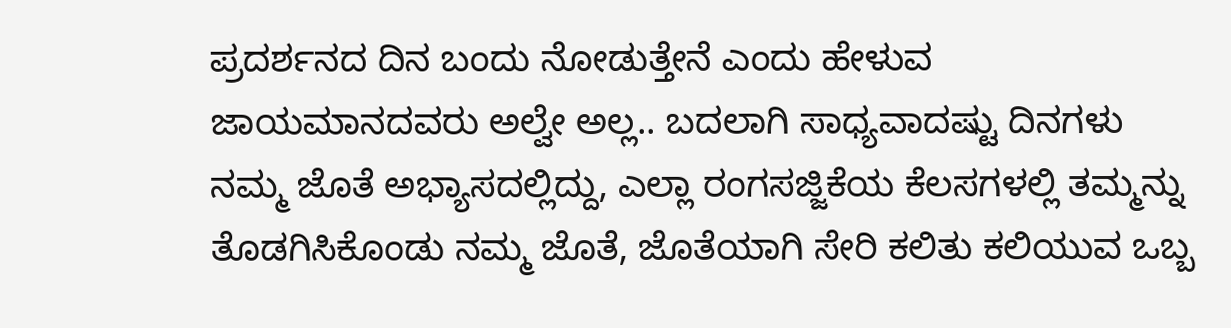ಪ್ರದರ್ಶನದ ದಿನ ಬಂದು ನೋಡುತ್ತೇನೆ ಎಂದು ಹೇಳುವ ಜಾಯಮಾನದವರು ಅಲ್ವೇ ಅಲ್ಲ.. ಬದಲಾಗಿ ಸಾಧ್ಯವಾದಷ್ಟು ದಿನಗಳು ನಮ್ಮ ಜೊತೆ ಅಭ್ಯಾಸದಲ್ಲಿದ್ದು, ಎಲ್ಲಾ ರಂಗಸಜ್ಜಿಕೆಯ ಕೆಲಸಗಳಲ್ಲಿ ತಮ್ಮನ್ನು ತೊಡಗಿಸಿಕೊಂಡು ನಮ್ಮ ಜೊತೆ, ಜೊತೆಯಾಗಿ ಸೇರಿ ಕಲಿತು ಕಲಿಯುವ ಒಬ್ಬ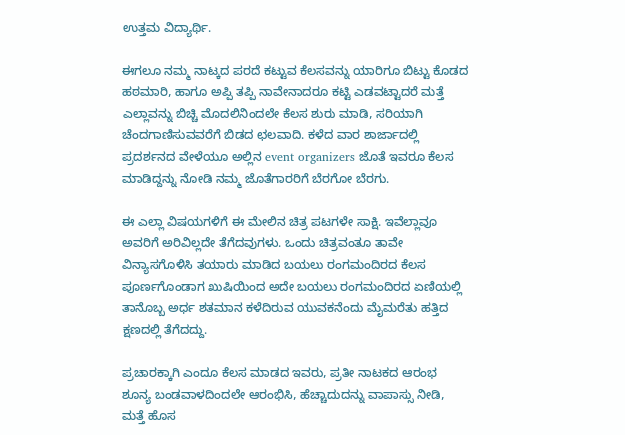ಉತ್ತಮ ವಿದ್ಯಾರ್ಥಿ.

ಈಗಲೂ ನಮ್ಮ ನಾಟ್ಕದ ಪರದೆ ಕಟ್ಟುವ ಕೆಲಸವನ್ನು ಯಾರಿಗೂ ಬಿಟ್ಟು ಕೊಡದ ಹಠಮಾರಿ, ಹಾಗೂ ಅಪ್ಪಿ ತಪ್ಪಿ ನಾವೇನಾದರೂ ಕಟ್ಟಿ ಎಡವಟ್ಟಾದರೆ ಮತ್ತೆ ಎಲ್ಲಾವನ್ನು ಬಿಚ್ಚಿ ಮೊದಲಿನಿಂದಲೇ ಕೆಲಸ ಶುರು ಮಾಡಿ, ಸರಿಯಾಗಿ ಚೆಂದಗಾಣಿಸುವವರೆಗೆ ಬಿಡದ ಛಲವಾದಿ. ಕಳೆದ ವಾರ ಶಾರ್ಜಾದಲ್ಲಿ ಪ್ರದರ್ಶನದ ವೇಳೆಯೂ ಅಲ್ಲಿನ event organizers ಜೊತೆ ಇವರೂ ಕೆಲಸ ಮಾಡಿದ್ದನ್ನು ನೋಡಿ ನಮ್ಮ ಜೊತೆಗಾರರಿಗೆ ಬೆರಗೋ ಬೆರಗು.

ಈ ಎಲ್ಲಾ ವಿಷಯಗಳಿಗೆ ಈ ಮೇಲಿನ ಚಿತ್ರ ಪಟಗಳೇ ಸಾಕ್ಷಿ. ಇವೆಲ್ಲಾವೂ ಅವರಿಗೆ ಅರಿವಿಲ್ಲದೇ ತೆಗೆದವುಗಳು. ಒಂದು ಚಿತ್ರವಂತೂ ತಾವೇ ವಿನ್ಯಾಸಗೊಳಿಸಿ ತಯಾರು ಮಾಡಿದ ಬಯಲು ರಂಗಮಂದಿರದ ಕೆಲಸ ಪೂರ್ಣಗೊಂಡಾಗ ಖುಷಿಯಿಂದ ಅದೇ ಬಯಲು ರಂಗಮಂದಿರದ ಏಣಿಯಲ್ಲಿ ತಾನೊಬ್ಬ ಅರ್ಧ ಶತಮಾನ ಕಳೆದಿರುವ ಯುವಕನೆಂದು ಮೈಮರೆತು ಹತ್ತಿದ ಕ್ಷಣದಲ್ಲಿ ತೆಗೆದದ್ದು.

ಪ್ರಚಾರಕ್ಕಾಗಿ ಎಂದೂ ಕೆಲಸ ಮಾಡದ ಇವರು, ಪ್ರತೀ ನಾಟಕದ ಆರಂಭ ಶೂನ್ಯ ಬಂಡವಾಳದಿಂದಲೇ ಆರಂಭಿಸಿ, ಹೆಚ್ಚಾದುದನ್ನು ವಾಪಾಸ್ಸು ನೀಡಿ, ಮತ್ತೆ ಹೊಸ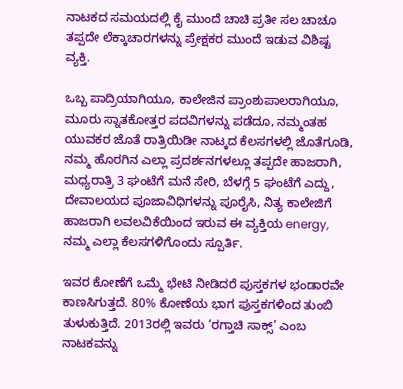ನಾಟಕದ ಸಮಯದಲ್ಲಿ ಕೈ ಮುಂದೆ ಚಾಚಿ ಪ್ರತೀ ಸಲ ಚಾಚೂ ತಪ್ಪದೇ ಲೆಕ್ಕಾಚಾರಗಳನ್ನು ಪ್ರೇಕ್ಷಕರ ಮುಂದೆ ಇಡುವ ವಿಶಿಷ್ಟ ವ್ಯಕ್ತಿ.

ಒಬ್ಬ ಪಾದ್ರಿಯಾಗಿಯೂ, ಕಾಲೇಜಿನ ಪ್ರಾಂಶುಪಾಲರಾಗಿಯೂ, ಮೂರು ಸ್ನಾತಕೋತ್ತರ ಪದವಿಗಳನ್ನು ಪಡೆದೂ, ನಮ್ಮಂತಹ ಯುವಕರ ಜೊತೆ ರಾತ್ರಿಯಿಡೀ ನಾಟ್ಕದ ಕೆಲಸಗಳಲ್ಲಿ ಜೊತೆಗೂಡಿ, ನಮ್ಮ ಹೊರಗಿನ ಎಲ್ಲಾ ಪ್ರದರ್ಶನಗಳಲ್ಲೂ ತಪ್ಪದೇ ಹಾಜರಾಗಿ, ಮಧ್ಯರಾತ್ರಿ 3 ಘಂಟೆಗೆ ಮನೆ ಸೇರಿ, ಬೆಳಗ್ಗೆ 5 ಘಂಟೆಗೆ ಎದ್ದು, ದೇವಾಲಯದ ಪೂಜಾವಿಧಿಗಳನ್ನು ಪೂರೈಸಿ, ನಿತ್ಯ ಕಾಲೇಜಿಗೆ ಹಾಜರಾಗಿ ಲವಲವಿಕೆಯಿಂದ ಇರುವ ಈ ವ್ಯಕ್ತಿಯ energy, ನಮ್ಮ ಎಲ್ಲಾ ಕೆಲಸಗಳಿಗೊಂದು ಸ್ಪೂರ್ತಿ.

ಇವರ ಕೋಣೆಗೆ ಒಮ್ಮೆ ಭೇಟಿ ನೀಡಿದರೆ ಪುಸ್ತಕಗಳ ಭಂಡಾರವೇ ಕಾಣಸಿಗುತ್ತದೆ. 80% ಕೋಣೆಯ ಭಾಗ ಪುಸ್ತಕಗಳಿಂದ ತುಂಬಿ ತುಳುಕುತ್ತಿದೆ. 2013ರಲ್ಲಿ ಇವರು ‘ರಗ್ತಾಚಿ ಸಾಕ್ಸ್’ ಎಂಬ ನಾಟಕವನ್ನು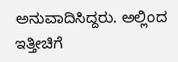ಅನುವಾದಿಸಿದ್ದರು. ಅಲ್ಲಿಂದ ಇತ್ತೀಚಿಗೆ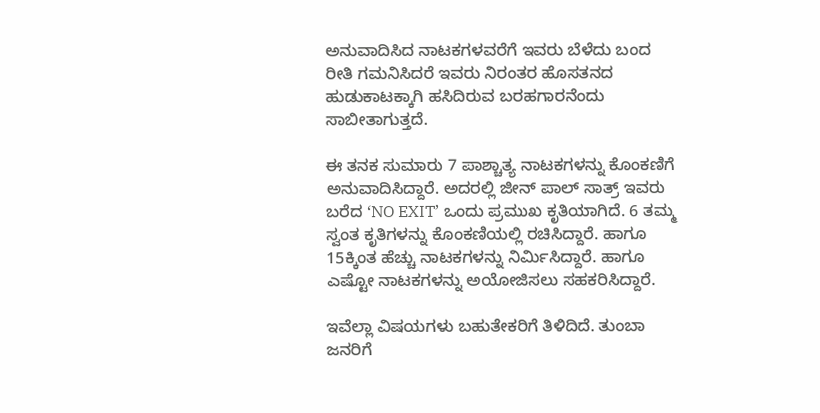ಅನುವಾದಿಸಿದ ನಾಟಕಗಳವರೆಗೆ ಇವರು ಬೆಳೆದು ಬಂದ ರೀತಿ ಗಮನಿಸಿದರೆ ಇವರು ನಿರಂತರ ಹೊಸತನದ ಹುಡುಕಾಟಕ್ಕಾಗಿ ಹಸಿದಿರುವ ಬರಹಗಾರನೆಂದು ಸಾಬೀತಾಗುತ್ತದೆ.

ಈ ತನಕ ಸುಮಾರು 7 ಪಾಶ್ಚಾತ್ಯ ನಾಟಕಗಳನ್ನು ಕೊಂಕಣಿಗೆ ಅನುವಾದಿಸಿದ್ದಾರೆ. ಅದರಲ್ಲಿ ಜೀನ್ ಪಾಲ್ ಸಾತ್ರ್ ಇವರು ಬರೆದ ‘NO EXIT’ ಒಂದು ಪ್ರಮುಖ ಕೃತಿಯಾಗಿದೆ. 6 ತಮ್ಮ ಸ್ವಂತ ಕೃತಿಗಳನ್ನು ಕೊಂಕಣಿಯಲ್ಲಿ ರಚಿಸಿದ್ದಾರೆ. ಹಾಗೂ 15ಕ್ಕಿಂತ ಹೆಚ್ಚು ನಾಟಕಗಳನ್ನು ನಿರ್ಮಿಸಿದ್ದಾರೆ. ಹಾಗೂ ಎಷ್ಟೋ ನಾಟಕಗಳನ್ನು ಅಯೋಜಿಸಲು ಸಹಕರಿಸಿದ್ದಾರೆ.

ಇವೆಲ್ಲಾ ವಿಷಯಗಳು ಬಹುತೇಕರಿಗೆ ತಿಳಿದಿದೆ. ತುಂಬಾ ಜನರಿಗೆ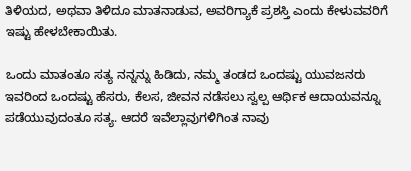ತಿಳಿಯದ, ಅಥವಾ ತಿಳಿದೂ ಮಾತನಾಡುವ, ಅವರಿಗ್ಯಾಕೆ ಪ್ರಶಸ್ತಿ ಎಂದು ಕೇಳುವವರಿಗೆ ಇಷ್ಟು ಹೇಳಬೇಕಾಯಿತು.

ಒಂದು‌ ಮಾತಂತೂ ಸತ್ಯ ನನ್ನನ್ನು ಹಿಡಿದು, ನಮ್ಮ ತಂಡದ ಒಂದಷ್ಟು ಯುವಜನರು ಇವರಿಂದ ಒಂದಷ್ಟು ಹೆಸರು, ಕೆಲಸ, ಜೀವನ ನಡೆಸಲು ಸ್ವಲ್ಪ ಆರ್ಥಿಕ ಆದಾಯವನ್ನೂ ಪಡೆಯುವುದಂತೂ ಸತ್ಯ. ಆದರೆ ಇವೆಲ್ಲಾವುಗಳಿಗಿಂತ ನಾವು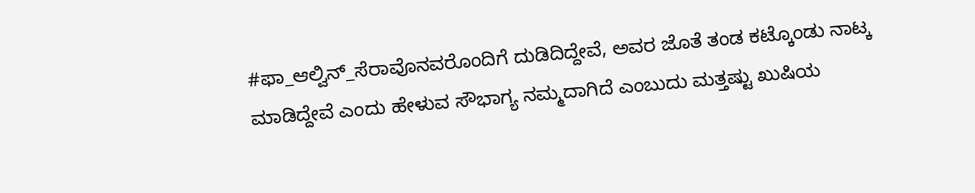#ಫಾ_ಆಲ್ವಿನ್_ಸೆರಾವೊನವರೊಂದಿಗೆ ದುಡಿದಿದ್ದೇವೆ, ಅವರ ಜೊತೆ ತಂಡ ಕಟ್ಕೊಂಡು ನಾಟ್ಕ ಮಾಡಿದ್ದೇವೆ ಎಂದು ಹೇಳುವ ಸೌಭಾಗ್ಯ ನಮ್ಮದಾಗಿದೆ ಎಂಬುದು ಮತ್ತಷ್ಟು ಖುಷಿಯ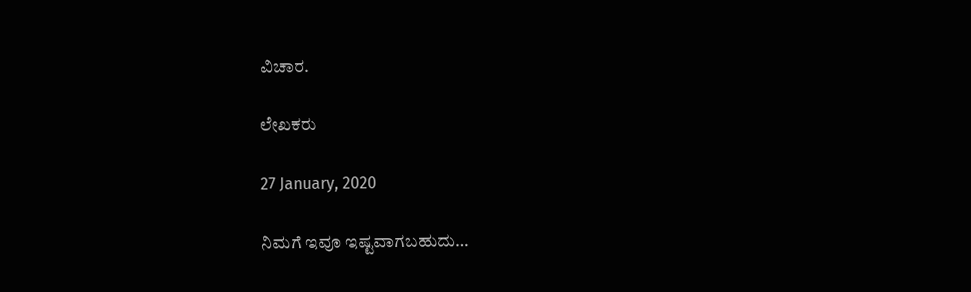ವಿಚಾರ.

ಲೇಖಕರು

27 January, 2020

ನಿಮಗೆ ಇವೂ ಇಷ್ಟವಾಗಬಹುದು…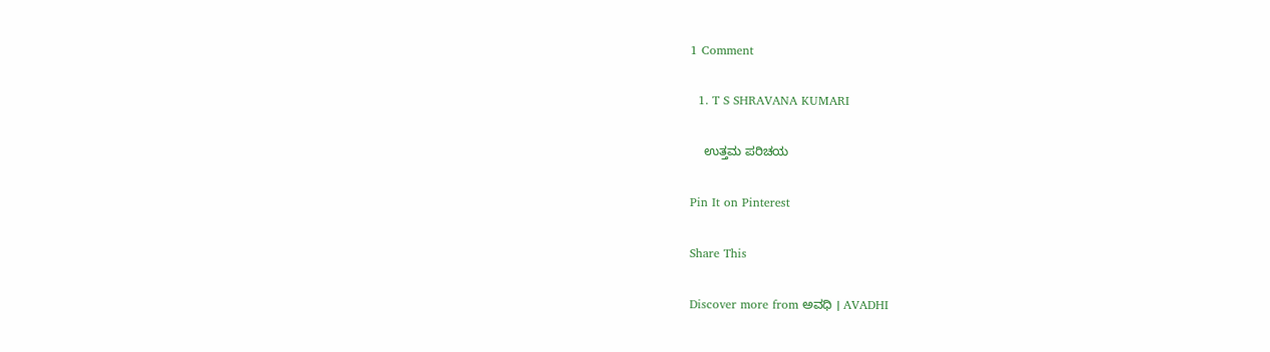1 Comment

  1. T S SHRAVANA KUMARI

    ಉತ್ತಮ ಪರಿಚಯ

Pin It on Pinterest

Share This

Discover more from ಅವಧಿ । AVADHI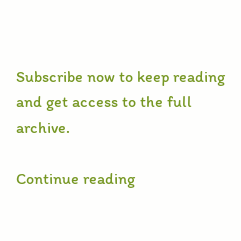Subscribe now to keep reading and get access to the full archive.

Continue reading